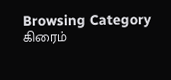Browsing Category
கிரைம்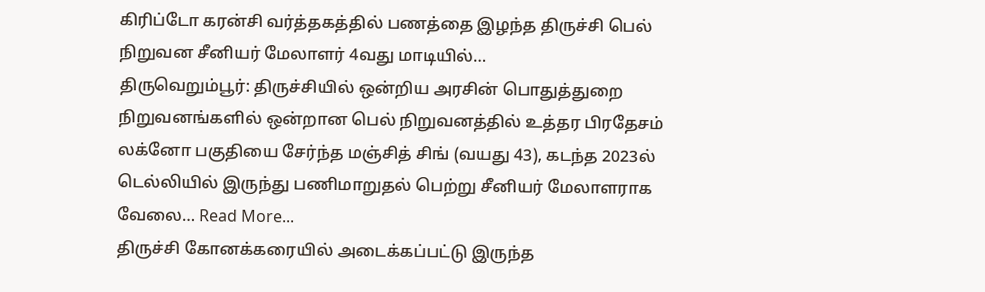கிரிப்டோ கரன்சி வர்த்தகத்தில் பணத்தை இழந்த திருச்சி பெல் நிறுவன சீனியர் மேலாளர் 4வது மாடியில்…
திருவெறும்பூர்: திருச்சியில் ஒன்றிய அரசின் பொதுத்துறை நிறுவனங்களில் ஒன்றான பெல் நிறுவனத்தில் உத்தர பிரதேசம் லக்னோ பகுதியை சேர்ந்த மஞ்சித் சிங் (வயது 43), கடந்த 2023ல் டெல்லியில் இருந்து பணிமாறுதல் பெற்று சீனியர் மேலாளராக வேலை… Read More...
திருச்சி கோனக்கரையில் அடைக்கப்பட்டு இருந்த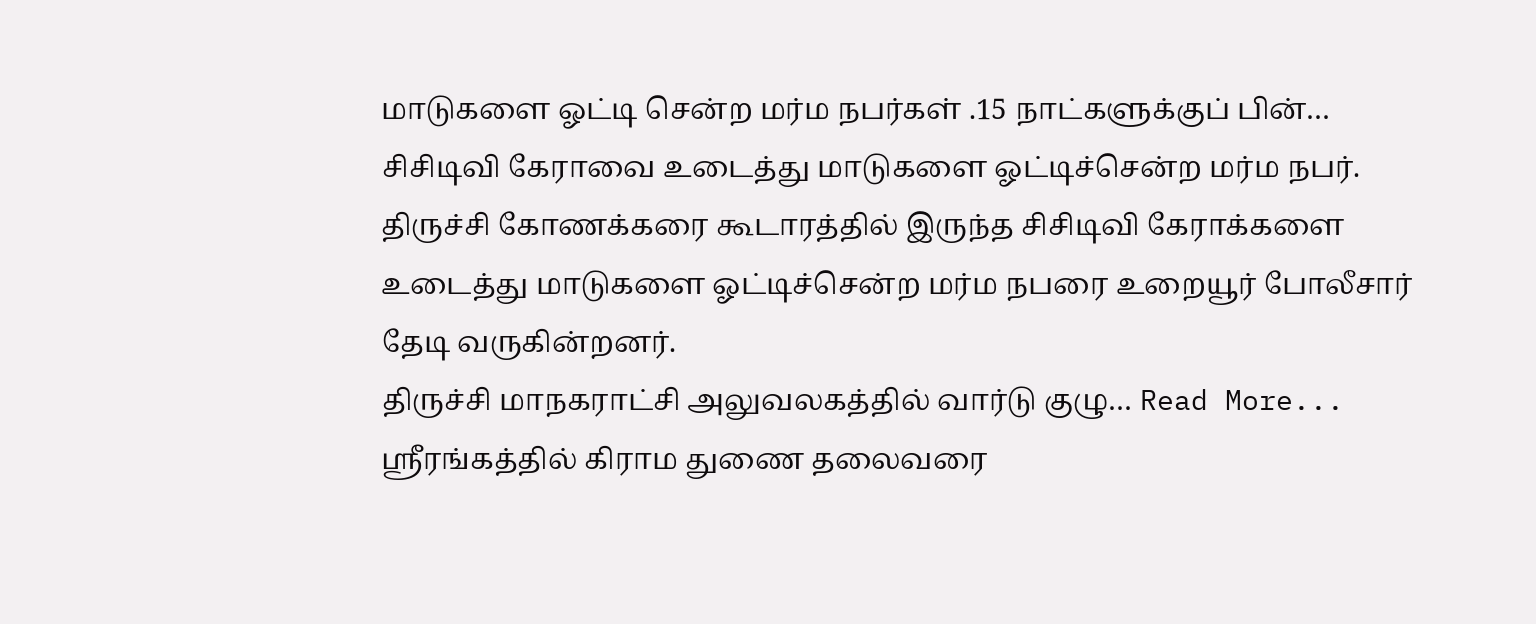மாடுகளை ஓட்டி சென்ற மர்ம நபர்கள் .15 நாட்களுக்குப் பின்…
சிசிடிவி கேராவை உடைத்து மாடுகளை ஓட்டிச்சென்ற மர்ம நபர்.
திருச்சி கோணக்கரை கூடாரத்தில் இருந்த சிசிடிவி கேராக்களை உடைத்து மாடுகளை ஓட்டிச்சென்ற மர்ம நபரை உறையூர் போலீசார் தேடி வருகின்றனர்.
திருச்சி மாநகராட்சி அலுவலகத்தில் வார்டு குழு… Read More...
ஸ்ரீரங்கத்தில் கிராம துணை தலைவரை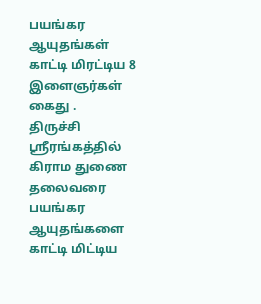பயங்கர ஆயுதங்கள் காட்டி மிரட்டிய 8 இளைஞர்கள் கைது .
திருச்சி ஸ்ரீரங்கத்தில் கிராம துணை தலைவரை பயங்கர ஆயுதங்களை காட்டி மிட்டிய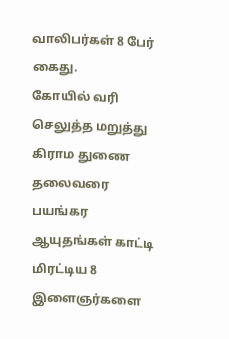வாலிபர்கள் 8 பேர் கைது.
கோயில் வரி செலுத்த மறுத்து கிராம துணை தலைவரை பயங்கர ஆயுதங்கள் காட்டி மிரட்டிய 8 இளைஞர்களை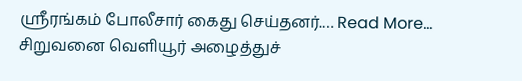ஸ்ரீரங்கம் போலீசார் கைது செய்தனர்.… Read More...
சிறுவனை வெளியூர் அழைத்துச்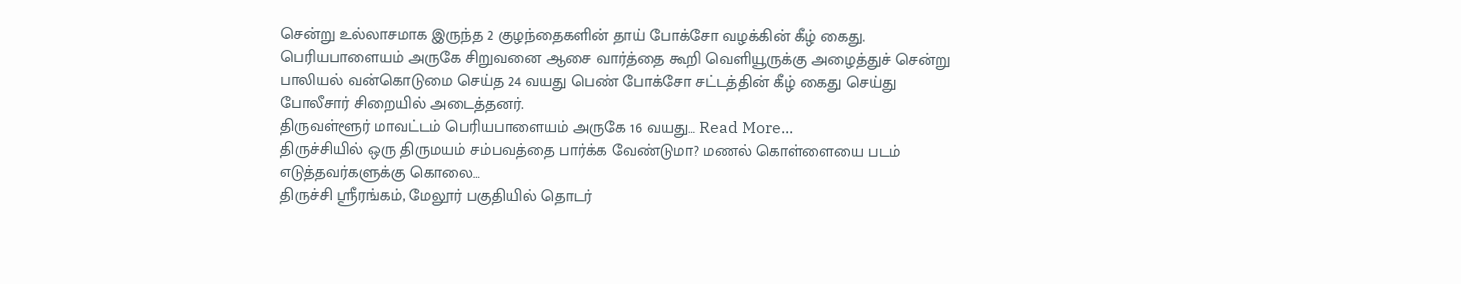சென்று உல்லாசமாக இருந்த 2 குழந்தைகளின் தாய் போக்சோ வழக்கின் கீழ் கைது.
பெரியபாளையம் அருகே சிறுவனை ஆசை வார்த்தை கூறி வெளியூருக்கு அழைத்துச் சென்று பாலியல் வன்கொடுமை செய்த 24 வயது பெண் போக்சோ சட்டத்தின் கீழ் கைது செய்து போலீசார் சிறையில் அடைத்தனர்.
திருவள்ளூர் மாவட்டம் பெரியபாளையம் அருகே 16 வயது… Read More...
திருச்சியில் ஒரு திருமயம் சம்பவத்தை பார்க்க வேண்டுமா? மணல் கொள்ளையை படம் எடுத்தவர்களுக்கு கொலை…
திருச்சி ஸ்ரீரங்கம், மேலூர் பகுதியில் தொடர்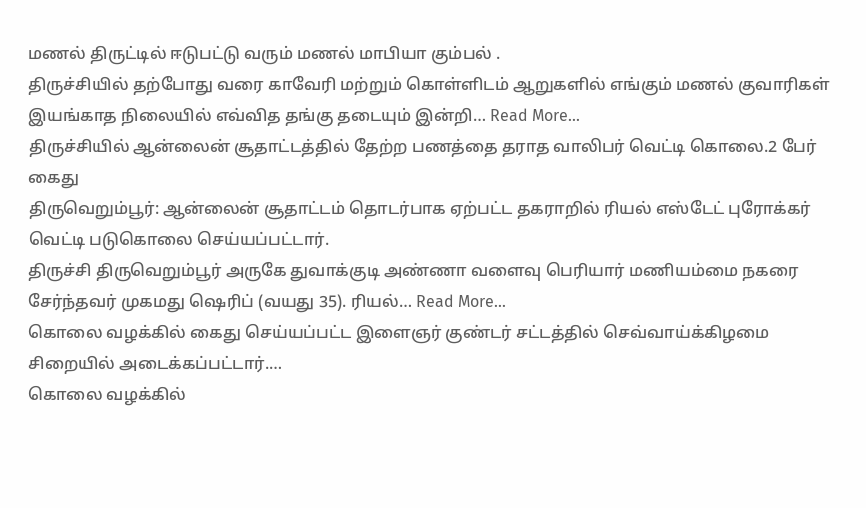மணல் திருட்டில் ஈடுபட்டு வரும் மணல் மாபியா கும்பல் .
திருச்சியில் தற்போது வரை காவேரி மற்றும் கொள்ளிடம் ஆறுகளில் எங்கும் மணல் குவாரிகள் இயங்காத நிலையில் எவ்வித தங்கு தடையும் இன்றி… Read More...
திருச்சியில் ஆன்லைன் சூதாட்டத்தில் தேற்ற பணத்தை தராத வாலிபர் வெட்டி கொலை.2 பேர் கைது
திருவெறும்பூர்: ஆன்லைன் சூதாட்டம் தொடர்பாக ஏற்பட்ட தகராறில் ரியல் எஸ்டேட் புரோக்கர் வெட்டி படுகொலை செய்யப்பட்டார்.
திருச்சி திருவெறும்பூர் அருகே துவாக்குடி அண்ணா வளைவு பெரியார் மணியம்மை நகரை சேர்ந்தவர் முகமது ஷெரிப் (வயது 35). ரியல்… Read More...
கொலை வழக்கில் கைது செய்யப்பட்ட இளைஞர் குண்டர் சட்டத்தில் செவ்வாய்க்கிழமை சிறையில் அடைக்கப்பட்டார்.…
கொலை வழக்கில்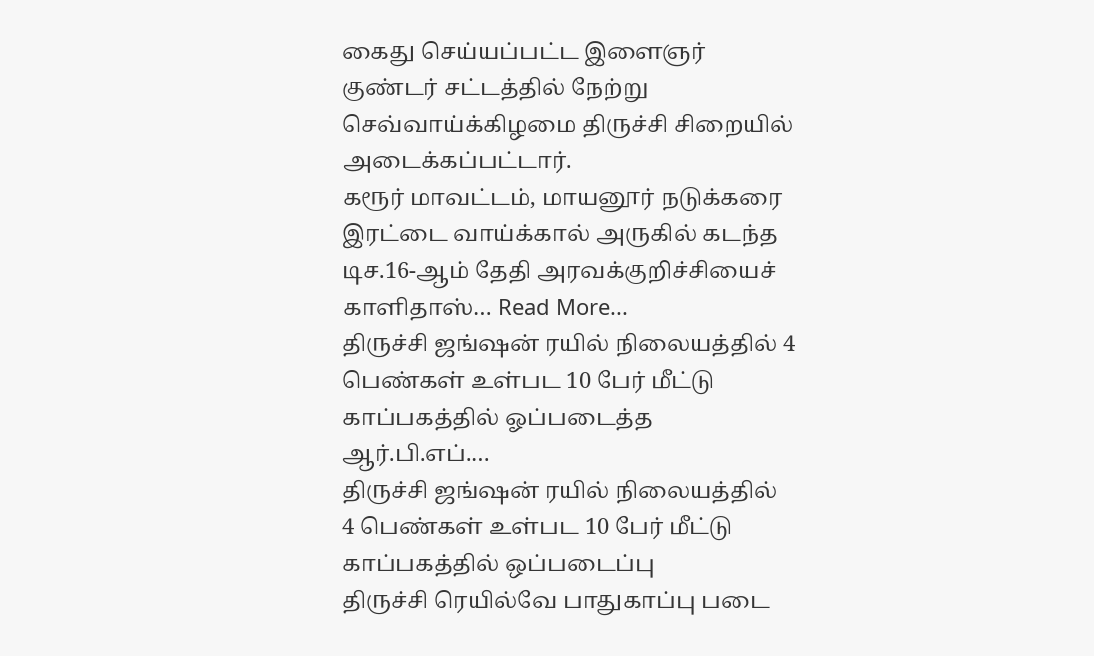கைது செய்யப்பட்ட இளைஞர் குண்டர் சட்டத்தில் நேற்று செவ்வாய்க்கிழமை திருச்சி சிறையில் அடைக்கப்பட்டார்.
கரூர் மாவட்டம், மாயனூர் நடுக்கரை இரட்டை வாய்க்கால் அருகில் கடந்த டிச.16-ஆம் தேதி அரவக்குறிச்சியைச் காளிதாஸ்… Read More...
திருச்சி ஜங்ஷன் ரயில் நிலையத்தில் 4 பெண்கள் உள்பட 10 பேர் மீட்டு காப்பகத்தில் ஓப்படைத்த ஆர்.பி.எப்.…
திருச்சி ஜங்ஷன் ரயில் நிலையத்தில்
4 பெண்கள் உள்பட 10 பேர் மீட்டு காப்பகத்தில் ஒப்படைப்பு
திருச்சி ரெயில்வே பாதுகாப்பு படை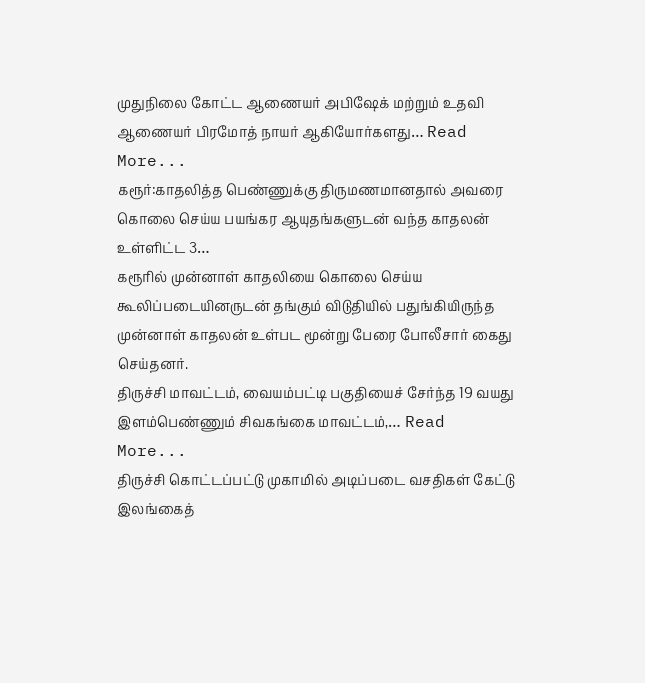முதுநிலை கோட்ட ஆணையர் அபிஷேக் மற்றும் உதவி ஆணையர் பிரமோத் நாயர் ஆகியோர்களது… Read More...
கரூர்:காதலித்த பெண்ணுக்கு திருமணமானதால் அவரை கொலை செய்ய பயங்கர ஆயுதங்களுடன் வந்த காதலன் உள்ளிட்ட 3…
கரூரில் முன்னாள் காதலியை கொலை செய்ய கூலிப்படையினருடன் தங்கும் விடுதியில் பதுங்கியிருந்த முன்னாள் காதலன் உள்பட மூன்று பேரை போலீசார் கைது செய்தனர்.
திருச்சி மாவட்டம், வையம்பட்டி பகுதியைச் சேர்ந்த 19 வயது இளம்பெண்ணும் சிவகங்கை மாவட்டம்,… Read More...
திருச்சி கொட்டப்பட்டு முகாமில் அடிப்படை வசதிகள் கேட்டு இலங்கைத்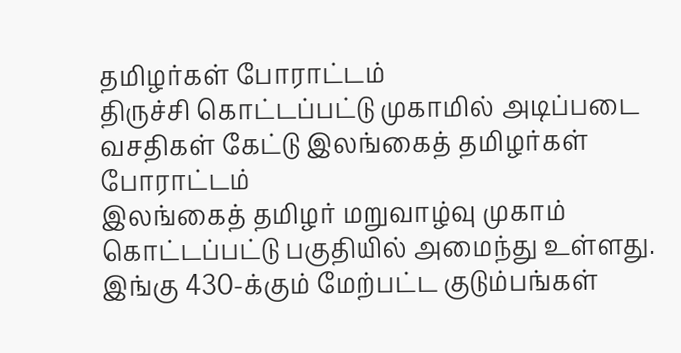தமிழர்கள் போராட்டம்
திருச்சி கொட்டப்பட்டு முகாமில் அடிப்படை வசதிகள் கேட்டு இலங்கைத் தமிழர்கள் போராட்டம்
இலங்கைத் தமிழர் மறுவாழ்வு முகாம் கொட்டப்பட்டு பகுதியில் அமைந்து உள்ளது.
இங்கு 430-க்கும் மேற்பட்ட குடும்பங்கள்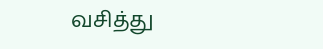வசித்து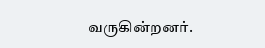வருகின்றனர்.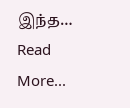இந்த… Read More...